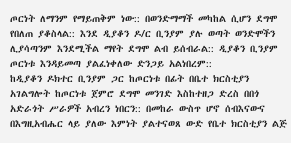ጦርነት ለማንም የማይጠቅም ነው:: በወንድማማች መካከል ሲሆን ደግሞ የበለጠ ያቆስላል:: እንደ ዲያቆን ዶ/ር ቢንያም ያሉ ወጣት ወንድሞችን ሊያሳጣንም እንደሚችል ማየት ደግሞ ልብ ይሰብራል:: ዲያቆን ቢንያም ጦርነቱ እንዳይመጣ ያልፈነቀለው ድንጋይ አልነበረም::
ከዲያቆን ዶክተር ቢንያም ጋር ከጦርነቱ በፊት በቤተ ክርስቲያን አገልግሎት ከጦርነቱ ጀምሮ ደግሞ መንገድ እስከተዘጋ ድረስ በበጎ አድራጎት ሥራዎች አብረን ነበርን:: በመከራ ውስጥ ሆኖ ሰብእናውና በእግዚአብሔር ላይ ያለው እምነት ያልተናወጸ ውድ የቤተ ክርስቲያን ልጅ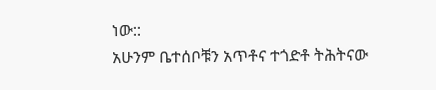ነው::
አሁንም ቤተሰቦቹን አጥቶና ተጎድቶ ትሕትናው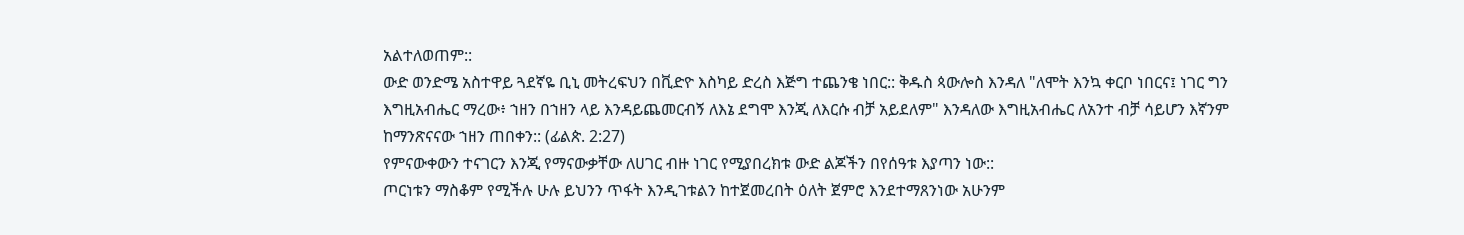አልተለወጠም::
ውድ ወንድሜ አስተዋይ ጓደኛዬ ቢኒ መትረፍህን በቪድዮ እስካይ ድረስ እጅግ ተጨንቄ ነበር:: ቅዱስ ጳውሎስ እንዳለ "ለሞት እንኳ ቀርቦ ነበርና፤ ነገር ግን እግዚአብሔር ማረው፥ ኀዘን በኀዘን ላይ እንዳይጨመርብኝ ለእኔ ደግሞ እንጂ ለእርሱ ብቻ አይደለም" እንዳለው እግዚአብሔር ለአንተ ብቻ ሳይሆን እኛንም ከማንጽናናው ኀዘን ጠበቀን:: (ፊልጵ. 2:27)
የምናውቀውን ተናገርን እንጂ የማናውቃቸው ለሀገር ብዙ ነገር የሚያበረክቱ ውድ ልጆችን በየሰዓቱ እያጣን ነው::
ጦርነቱን ማስቆም የሚችሉ ሁሉ ይህንን ጥፋት እንዲገቱልን ከተጀመረበት ዕለት ጀምሮ እንደተማጸንነው አሁንም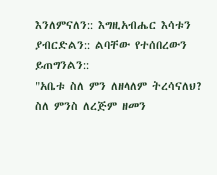እንለምናለን:: እግዚአብሔር እሳቱን ያብርድልን:: ልባቸው የተሰበረውን ይጠግንልን::
"አቤቱ ስለ ምን ለዘላለም ትረሳናለህ?
ስለ ምንስ ለረጅም ዘመን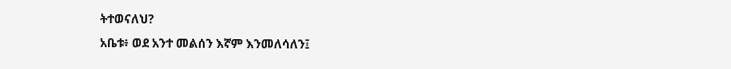ትተወናለህ?
አቤቱ፥ ወደ አንተ መልሰን እኛም እንመለሳለን፤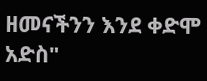ዘመናችንን እንደ ቀድሞ አድስ"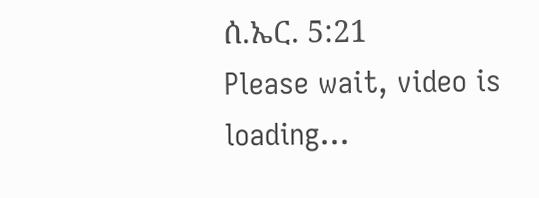ሰ.ኤር. 5:21
Please wait, video is loading...